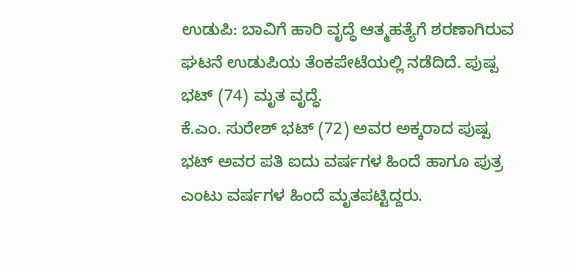ಉಡುಪಿ: ಬಾವಿಗೆ ಹಾರಿ ವೃದ್ಧೆ ಆತ್ಮಹತ್ಯೆಗೆ ಶರಣಾಗಿರುವ ಘಟನೆ ಉಡುಪಿಯ ತೆಂಕಪೇಟೆಯಲ್ಲಿ ನಡೆದಿದೆ. ಪುಷ್ಪ ಭಟ್ (74) ಮೃತ ವೃದ್ಧೆ.
ಕೆ.ಎಂ. ಸುರೇಶ್ ಭಟ್ (72) ಅವರ ಅಕ್ಕರಾದ ಪುಷ್ಪ ಭಟ್ ಅವರ ಪತಿ ಐದು ವರ್ಷಗಳ ಹಿಂದೆ ಹಾಗೂ ಪುತ್ರ ಎಂಟು ವರ್ಷಗಳ ಹಿಂದೆ ಮೃತಪಟ್ಟಿದ್ದರು.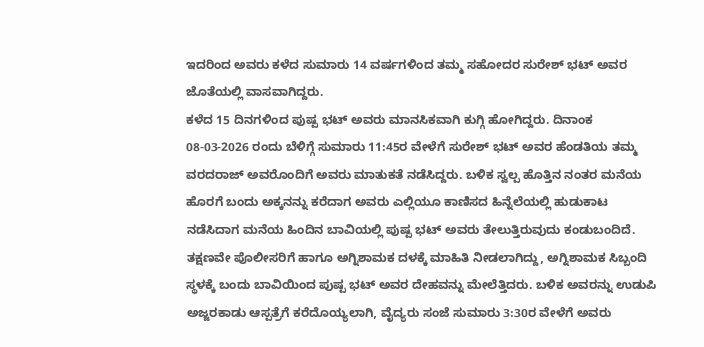ಇದರಿಂದ ಅವರು ಕಳೆದ ಸುಮಾರು 14 ವರ್ಷಗಳಿಂದ ತಮ್ಮ ಸಹೋದರ ಸುರೇಶ್ ಭಟ್ ಅವರ ಜೊತೆಯಲ್ಲಿ ವಾಸವಾಗಿದ್ದರು.
ಕಳೆದ 15 ದಿನಗಳಿಂದ ಪುಷ್ಪ ಭಟ್ ಅವರು ಮಾನಸಿಕವಾಗಿ ಕುಗ್ಗಿ ಹೋಗಿದ್ದರು. ದಿನಾಂಕ 08-03-2026 ರಂದು ಬೆಳಿಗ್ಗೆ ಸುಮಾರು 11:45ರ ವೇಳೆಗೆ ಸುರೇಶ್ ಭಟ್ ಅವರ ಹೆಂಡತಿಯ ತಮ್ಮ ವರದರಾಜ್ ಅವರೊಂದಿಗೆ ಅವರು ಮಾತುಕತೆ ನಡೆಸಿದ್ದರು. ಬಳಿಕ ಸ್ವಲ್ಪ ಹೊತ್ತಿನ ನಂತರ ಮನೆಯ ಹೊರಗೆ ಬಂದು ಅಕ್ಕನನ್ನು ಕರೆದಾಗ ಅವರು ಎಲ್ಲಿಯೂ ಕಾಣಿಸದ ಹಿನ್ನೆಲೆಯಲ್ಲಿ ಹುಡುಕಾಟ ನಡೆಸಿದಾಗ ಮನೆಯ ಹಿಂದಿನ ಬಾವಿಯಲ್ಲಿ ಪುಷ್ಪ ಭಟ್ ಅವರು ತೇಲುತ್ತಿರುವುದು ಕಂಡುಬಂದಿದೆ.
ತಕ್ಷಣವೇ ಪೊಲೀಸರಿಗೆ ಹಾಗೂ ಅಗ್ನಿಶಾಮಕ ದಳಕ್ಕೆ ಮಾಹಿತಿ ನೀಡಲಾಗಿದ್ದು, ಅಗ್ನಿಶಾಮಕ ಸಿಬ್ಬಂದಿ ಸ್ಥಳಕ್ಕೆ ಬಂದು ಬಾವಿಯಿಂದ ಪುಷ್ಪ ಭಟ್ ಅವರ ದೇಹವನ್ನು ಮೇಲೆತ್ತಿದರು. ಬಳಿಕ ಅವರನ್ನು ಉಡುಪಿ ಅಜ್ಜರಕಾಡು ಆಸ್ಪತ್ರೆಗೆ ಕರೆದೊಯ್ಯಲಾಗಿ, ವೈದ್ಯರು ಸಂಜೆ ಸುಮಾರು 3:30ರ ವೇಳೆಗೆ ಅವರು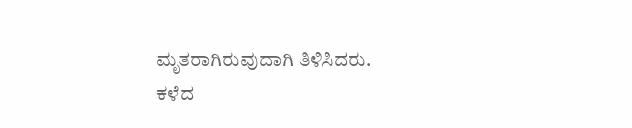ಮೃತರಾಗಿರುವುದಾಗಿ ತಿಳಿಸಿದರು.
ಕಳೆದ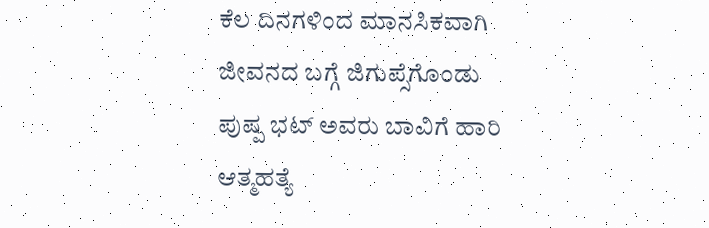ಕೆಲ ದಿನಗಳಿಂದ ಮಾನಸಿಕವಾಗಿ ಜೀವನದ ಬಗ್ಗೆ ಜಿಗುಪ್ಸೆಗೊಂಡು ಪುಷ್ಪ ಭಟ್ ಅವರು ಬಾವಿಗೆ ಹಾರಿ ಆತ್ಮಹತ್ಯೆ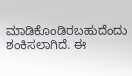ಮಾಡಿಕೊಂಡಿರಬಹುದೆಂದು ಶಂಕಿಸಲಾಗಿದೆ. ಈ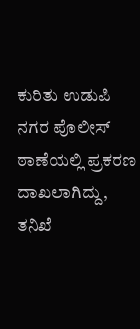ಕುರಿತು ಉಡುಪಿ ನಗರ ಪೊಲೀಸ್ ಠಾಣೆಯಲ್ಲಿ ಪ್ರಕರಣ ದಾಖಲಾಗಿದ್ದು, ತನಿಖೆ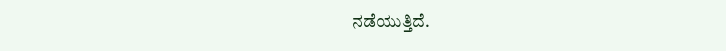ನಡೆಯುತ್ತಿದೆ.